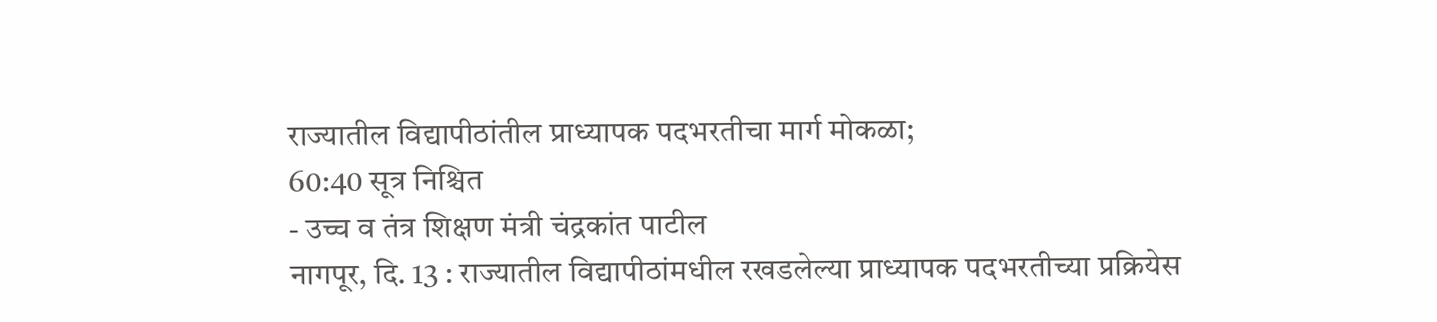राज्यातील विद्यापीठांतील प्राध्यापक पदभरतीचा मार्ग मोकळा;
60:40 सूत्र निश्चित
- उच्च व तंत्र शिक्षण मंत्री चंद्रकांत पाटील
नागपूर, दि. 13 : राज्यातील विद्यापीठांमधील रखडलेल्या प्राध्यापक पदभरतीच्या प्रक्रियेस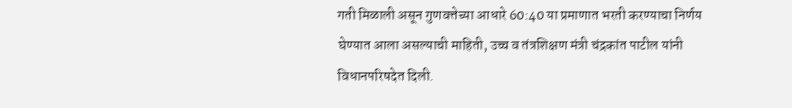गती मिळाली असून गुणवत्तेच्या आधारे 60:40 या प्रमाणात भरती करण्याचा निर्णय घेण्यात आला असल्याची माहिती, उच्च व तंत्रशिक्षण मंत्री चंद्रकांत पाटील यांनी विधानपरिषदेत दिली.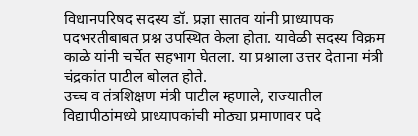विधानपरिषद सदस्य डॉ. प्रज्ञा सातव यांनी प्राध्यापक पदभरतीबाबत प्रश्न उपस्थित केला होता. यावेळी सदस्य विक्रम काळे यांनी चर्चेत सहभाग घेतला. या प्रश्नाला उत्तर देताना मंत्री चंद्रकांत पाटील बोलत होते.
उच्च व तंत्रशिक्षण मंत्री पाटील म्हणाले, राज्यातील विद्यापीठांमध्ये प्राध्यापकांची मोठ्या प्रमाणावर पदे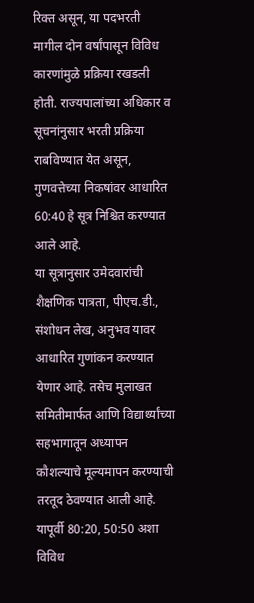रिक्त असून, या पदभरती मागील दोन वर्षांपासून विविध कारणांमुळे प्रक्रिया रखडली होती. राज्यपालांच्या अधिकार व सूचनांनुसार भरती प्रक्रिया राबविण्यात येत असून, गुणवत्तेच्या निकषांवर आधारित 60:40 हे सूत्र निश्चित करण्यात आले आहे.
या सूत्रानुसार उमेदवारांची शैक्षणिक पात्रता, पीएच.डी., संशोधन लेख, अनुभव यावर आधारित गुणांकन करण्यात येणार आहे. तसेच मुलाखत समितीमार्फत आणि विद्यार्थ्यांच्या सहभागातून अध्यापन कौशल्याचे मूल्यमापन करण्याची तरतूद ठेवण्यात आली आहे. यापूर्वी 80:20, 50:50 अशा विविध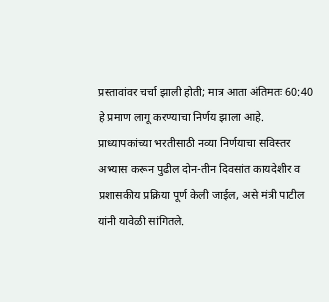प्रस्तावांवर चर्चा झाली होती; मात्र आता अंतिमतः 60:40 हे प्रमाण लागू करण्याचा निर्णय झाला आहे.
प्राध्यापकांच्या भरतीसाठी नव्या निर्णयाचा सविस्तर अभ्यास करून पुढील दोन-तीन दिवसांत कायदेशीर व प्रशासकीय प्रक्रिया पूर्ण केली जाईल, असे मंत्री पाटील यांनी यावेळी सांगितले.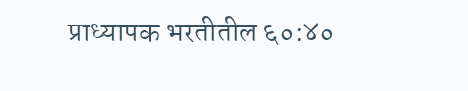प्राध्यापक भरतीतील ६०:४०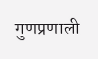गुणप्रणाली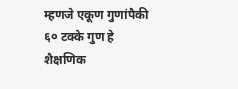म्हणजे एकूण गुणांपैकी ६० टक्के गुण हे शैक्षणिक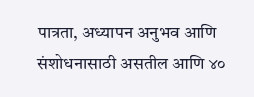पात्रता, अध्यापन अनुभव आणि संशोधनासाठी असतील आणि ४०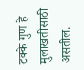टक्के गुण हे मुलाखतीसाठी असतील.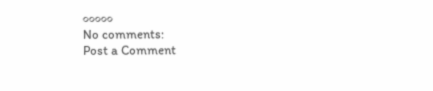०००००
No comments:
Post a Comment